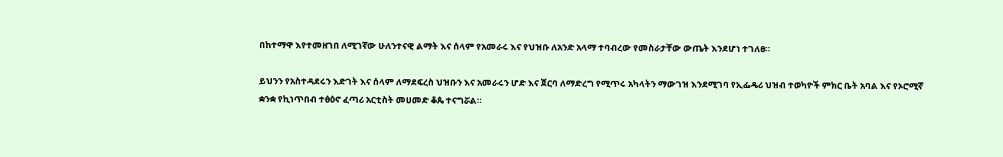በከተማዋ እየተመዘገበ ለሚገኛው ሁለንተናዊ ልማት እና ሰላም የአመራሩ እና የህዝቡ ለአንድ አላማ ተባብረው የመስራታቸው ውጤት እንደሆነ ተገለፀ።

ይህንን የአስተዳደሩን እድገት እና ሰላም ለማደፍረስ ህዝቡን እና አመራሩን ሆድ እና ጀርባ ለማድረግ የሚጥሩ አካላትን ማውገዝ እንደሚገባ የኢፌዴሪ ህዝብ ተወካዮች ምክር ቤት አባል እና የኦሮሚኛ ቋንቋ የኪነጥበብ ተፅዕኖ ፈጣሪ አርቲስት መሀመድ ቆጴ ተናግሯል።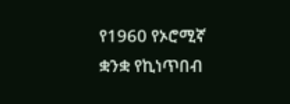የ1960 የኦሮሚኛ ቋንቋ የኪነጥበብ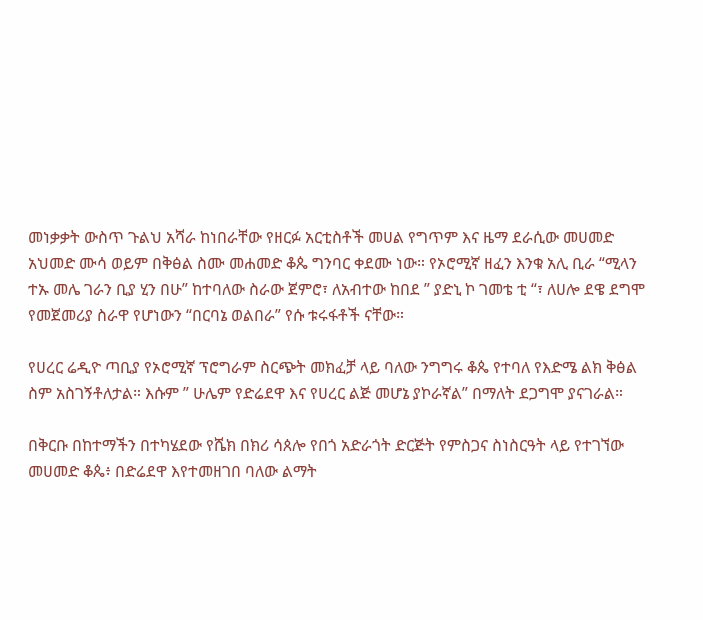መነቃቃት ውስጥ ጉልህ አሻራ ከነበራቸው የዘርፉ አርቲስቶች መሀል የግጥም እና ዜማ ደራሲው መሀመድ አህመድ ሙሳ ወይም በቅፅል ስሙ መሐመድ ቆጴ ግንባር ቀደሙ ነው። የኦሮሚኛ ዘፈን እንቁ አሊ ቢራ “ሚላን ተኡ መሌ ገራን ቢያ ሂን በሁ” ከተባለው ስራው ጀምሮ፣ ለአብተው ከበደ ” ያድኒ ኮ ገመቴ ቲ “፣ ለሀሎ ደዌ ደግሞ የመጀመሪያ ስራዋ የሆነውን “በርባኔ ወልበራ” የሱ ቱሩፋቶች ናቸው።

የሀረር ሬዲዮ ጣቢያ የኦሮሚኛ ፕሮግራም ስርጭት መክፈቻ ላይ ባለው ንግግሩ ቆጴ የተባለ የእድሜ ልክ ቅፅል ስም አስገኝቶለታል። እሱም ” ሁሌም የድሬደዋ እና የሀረር ልጅ መሆኔ ያኮራኛል” በማለት ደጋግሞ ያናገራል።

በቅርቡ በከተማችን በተካሄደው የሼክ በክሪ ሳጰሎ የበጎ አድራጎት ድርጅት የምስጋና ስነስርዓት ላይ የተገኘው መሀመድ ቆጴ፥ በድሬደዋ እየተመዘገበ ባለው ልማት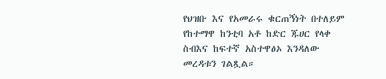የህዝቡ እና የአመራሩ ቁርጠኝነት በተለይም የከተማዋ ከንቲባ አቶ ከድር ጁሀር የላቀ ስብእና ከፍተኛ አስተዋፅኦ እንዳለው መረዳቱን ገልጿል።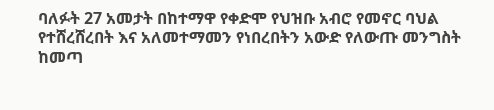ባለፉት 27 አመታት በከተማዋ የቀድሞ የህዝቡ አብሮ የመኖር ባህል የተሸረሸረበት እና አለመተማመን የነበረበትን አውድ የለውጡ መንግስት ከመጣ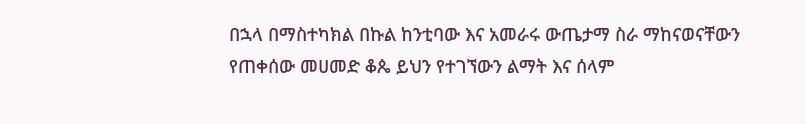በኋላ በማስተካክል በኩል ከንቲባው እና አመራሩ ውጤታማ ስራ ማከናወናቸውን የጠቀሰው መሀመድ ቆጴ ይህን የተገኘውን ልማት እና ሰላም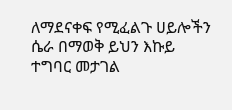ለማደናቀፍ የሚፈልጉ ሀይሎችን ሴራ በማወቅ ይህን እኩይ ተግባር መታገል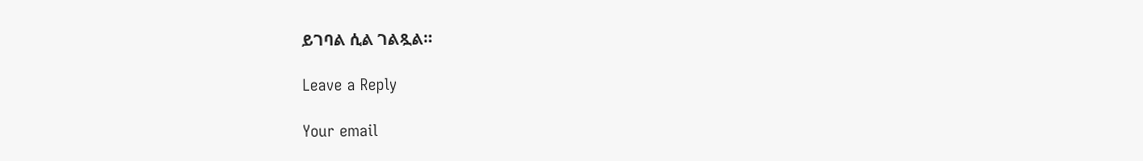ይገባል ሲል ገልጿል።

Leave a Reply

Your email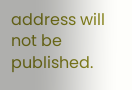address will not be published.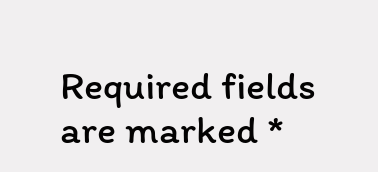Required fields are marked *